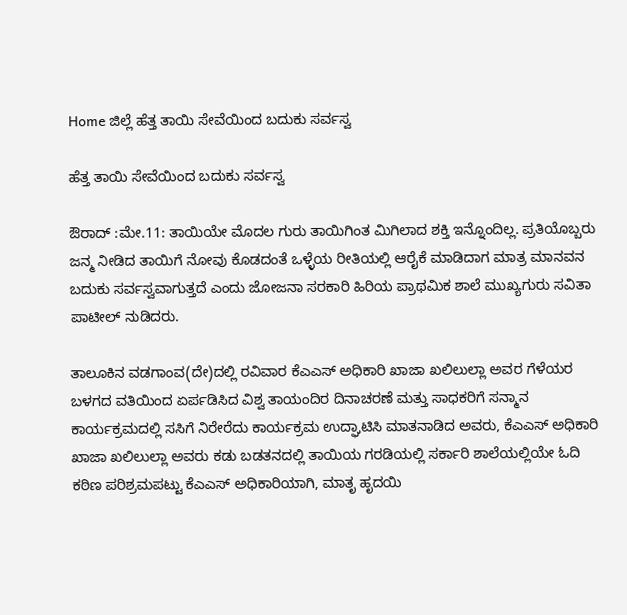Home ಜಿಲ್ಲೆ ಹೆತ್ತ ತಾಯಿ ಸೇವೆಯಿಂದ ಬದುಕು ಸರ್ವಸ್ವ

ಹೆತ್ತ ತಾಯಿ ಸೇವೆಯಿಂದ ಬದುಕು ಸರ್ವಸ್ವ

ಔರಾದ್ :ಮೇ.11: ತಾಯಿಯೇ ಮೊದಲ ಗುರು ತಾಯಿಗಿಂತ ಮಿಗಿಲಾದ ಶಕ್ತಿ ಇನ್ನೊಂದಿಲ್ಲ. ಪ್ರತಿಯೊಬ್ಬರು ಜನ್ಮ ನೀಡಿದ ತಾಯಿಗೆ ನೋವು ಕೊಡದಂತೆ ಒಳ್ಳೆಯ ರೀತಿಯಲ್ಲಿ ಆರೈಕೆ ಮಾಡಿದಾಗ ಮಾತ್ರ ಮಾನವನ ಬದುಕು ಸರ್ವಸ್ವವಾಗುತ್ತದೆ ಎಂದು ಜೋಜನಾ ಸರಕಾರಿ ಹಿರಿಯ ಪ್ರಾಥಮಿಕ ಶಾಲೆ ಮುಖ್ಯಗುರು ಸವಿತಾ ಪಾಟೀಲ್ ನುಡಿದರು.

ತಾಲೂಕಿನ ವಡಗಾಂವ(ದೇ)ದಲ್ಲಿ ರವಿವಾರ ಕೆಎಎಸ್ ಅಧಿಕಾರಿ ಖಾಜಾ ಖಲಿಲುಲ್ಲಾ ಅವರ ಗೆಳೆಯರ ಬಳಗದ ವತಿಯಿಂದ ಏರ್ಪಡಿಸಿದ ವಿಶ್ವ ತಾಯಂದಿರ ದಿನಾಚರಣೆ ಮತ್ತು ಸಾಧಕರಿಗೆ ಸನ್ಮಾನ ಕಾರ್ಯಕ್ರಮದಲ್ಲಿ ಸಸಿಗೆ ನಿರೇರೆದು ಕಾರ್ಯಕ್ರಮ ಉದ್ಘಾಟಿಸಿ ಮಾತನಾಡಿದ ಅವರು, ಕೆಎಎಸ್ ಅಧಿಕಾರಿ ಖಾಜಾ ಖಲಿಲುಲ್ಲಾ ಅವರು ಕಡು ಬಡತನದಲ್ಲಿ ತಾಯಿಯ ಗರಡಿಯಲ್ಲಿ ಸರ್ಕಾರಿ ಶಾಲೆಯಲ್ಲಿಯೇ ಓದಿ ಕಠಿಣ ಪರಿಶ್ರಮಪಟ್ಟು ಕೆಎಎಸ್ ಅಧಿಕಾರಿಯಾಗಿ, ಮಾತೃ ಹೃದಯಿ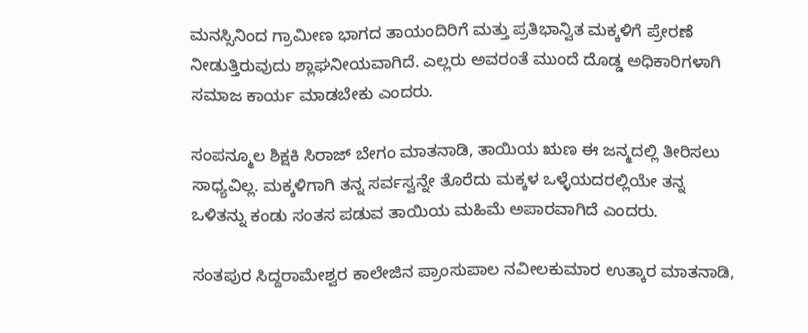ಮನಸ್ಸಿನಿಂದ ಗ್ರಾಮೀಣ ಭಾಗದ ತಾಯಂದಿರಿಗೆ ಮತ್ತು ಪ್ರತಿಭಾನ್ವಿತ ಮಕ್ಕಳಿಗೆ ಪ್ರೇರಣೆ ನೀಡುತ್ತಿರುವುದು ಶ್ಲಾಘನೀಯವಾಗಿದೆ. ಎಲ್ಲರು ಅವರಂತೆ ಮುಂದೆ ದೊಡ್ಡ ಅಧಿಕಾರಿಗಳಾಗಿ ಸಮಾಜ ಕಾರ್ಯ ಮಾಡಬೇಕು ಎಂದರು.

ಸಂಪನ್ಮೂಲ ಶಿಕ್ಷಕಿ ಸಿರಾಜ್ ಬೇಗಂ ಮಾತನಾಡಿ, ತಾಯಿಯ ಋಣ ಈ ಜನ್ಮದಲ್ಲಿ ತೀರಿಸಲು ಸಾಧ್ಯವಿಲ್ಲ. ಮಕ್ಕಳಿಗಾಗಿ ತನ್ನ ಸರ್ವಸ್ವನ್ನೇ ತೊರೆದು ಮಕ್ಕಳ ಒಳ್ಳೆಯದರಲ್ಲಿಯೇ ತನ್ನ ಒಳಿತನ್ನು ಕಂಡು ಸಂತಸ ಪಡುವ ತಾಯಿಯ ಮಹಿಮೆ ಅಪಾರವಾಗಿದೆ ಎಂದರು.

ಸಂತಪುರ ಸಿದ್ದರಾಮೇಶ್ವರ ಕಾಲೇಜಿನ ಪ್ರಾಂಸುಪಾಲ ನವೀಲಕುಮಾರ ಉತ್ಕಾರ ಮಾತನಾಡಿ,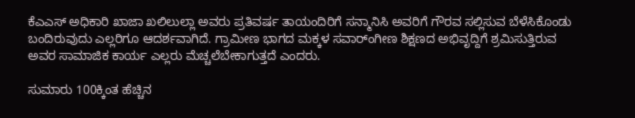ಕೆಎಎಸ್ ಅಧಿಕಾರಿ ಖಾಜಾ ಖಲಿಲುಲ್ಲಾ ಅವರು ಪ್ರತಿವರ್ಷ ತಾಯಂದಿರಿಗೆ ಸನ್ಮಾನಿಸಿ ಅವರಿಗೆ ಗೌರವ ಸಲ್ಲಿಸುವ ಬೆಳೆಸಿಕೊಂಡು ಬಂದಿರುವುದು ಎಲ್ಲರಿಗೂ ಆದರ್ಶವಾಗಿದೆ. ಗ್ರಾಮೀಣ ಭಾಗದ ಮಕ್ಕಳ ಸವಾರ್ಂಗೀಣ ಶಿಕ್ಷಣದ ಅಭಿವೃದ್ದಿಗೆ ಶ್ರಮಿಸುತ್ತಿರುವ ಅವರ ಸಾಮಾಜಿಕ ಕಾರ್ಯ ಎಲ್ಲರು ಮೆಚ್ಚಲೆಬೇಕಾಗುತ್ತದೆ ಎಂದರು.

ಸುಮಾರು 100ಕ್ಕಿಂತ ಹೆಚ್ಚಿನ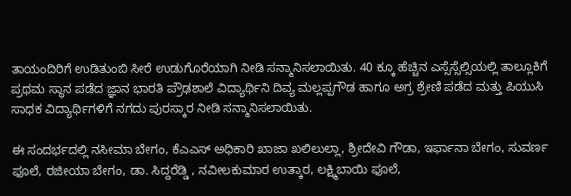ತಾಯಂದಿರಿಗೆ ಉಡಿತುಂಬಿ ಸೀರೆ ಉಡುಗೊರೆಯಾಗಿ ನೀಡಿ ಸನ್ಮಾನಿಸಲಾಯಿತು. 40 ಕ್ಕೂ ಹೆಚ್ಚಿನ ಎಸ್ಸೆಸ್ಸೆಲ್ಸಿಯಲ್ಲಿ ತಾಲ್ಲೂಕಿಗೆ ಪ್ರಥಮ ಸ್ಥಾನ ಪಡೆದ ಜ್ಞಾನ ಭಾರತಿ ಪ್ರೌಢಶಾಲೆ ವಿದ್ಯಾರ್ಥಿನಿ ದಿವ್ಯ ಮಲ್ಲಪ್ಪಗೌಡ ಹಾಗೂ ಅಗ್ರ ಶ್ರೇಣಿ ಪಡೆದ ಮತ್ತು ಪಿಯುಸಿ ಸಾಧಕ ವಿದ್ಯಾರ್ಥಿಗಳಿಗೆ ನಗದು ಪುರಸ್ಕಾರ ನೀಡಿ ಸನ್ಮಾನಿಸಲಾಯಿತು.

ಈ ಸಂದರ್ಭದಲ್ಲಿ ನಸೀಮಾ ಬೇಗಂ, ಕೆಎಎಸ್ ಅಧಿಕಾರಿ ಖಾಜಾ ಖಲಿಲುಲ್ಲಾ, ಶ್ರೀದೇವಿ ಗೌಡಾ, ಇರ್ಫಾನಾ ಬೇಗಂ, ಸುವರ್ಣ ಫೂಲೆ, ರಜೀಯಾ ಬೇಗಂ, ಡಾ. ಸಿದ್ದರೆಡ್ಡಿ , ನವೀಲಕುಮಾರ ಉತ್ಕಾರ, ಲಕ್ಷ್ಮಿಬಾಯಿ ಫೂಲೆ,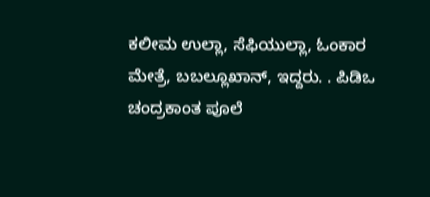ಕಲೀಮ ಉಲ್ಲಾ, ಸೆಫಿಯುಲ್ಲಾ, ಓಂಕಾರ ಮೇತ್ರೆ, ಬಬಲ್ಲೂಖಾನ್, ಇದ್ದರು. . ಪಿಡಿಒ ಚಂದ್ರಕಾಂತ ಪೂಲೆ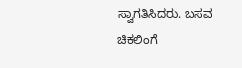ಸ್ವಾಗತಿಸಿದರು. ಬಸವ ಚಿಕಲಿಂಗೆ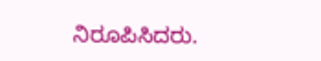ನಿರೂಪಿಸಿದರು.